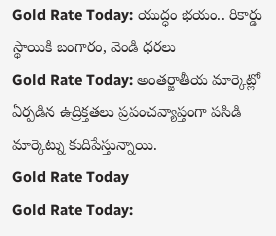Gold Rate Today: యుద్ధం భయం.. రికార్డు స్థాయికి బంగారం, వెండి ధరలు
Gold Rate Today: అంతర్జాతీయ మార్కెట్లో ఏర్పడిన ఉద్రిక్తతలు ప్రపంచవ్యాప్తంగా పసిడి మార్కెట్ను కుదిపేస్తున్నాయి.
Gold Rate Today
Gold Rate Today: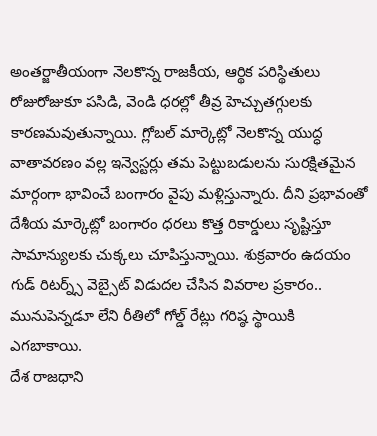అంతర్జాతీయంగా నెలకొన్న రాజకీయ, ఆర్థిక పరిస్థితులు రోజురోజుకూ పసిడి, వెండి ధరల్లో తీవ్ర హెచ్చుతగ్గులకు కారణమవుతున్నాయి. గ్లోబల్ మార్కెట్లో నెలకొన్న యుద్ధ వాతావరణం వల్ల ఇన్వెస్టర్లు తమ పెట్టుబడులను సురక్షితమైన మార్గంగా భావించే బంగారం వైపు మళ్లిస్తున్నారు. దీని ప్రభావంతో దేశీయ మార్కెట్లో బంగారం ధరలు కొత్త రికార్డులు సృష్టిస్తూ సామాన్యులకు చుక్కలు చూపిస్తున్నాయి. శుక్రవారం ఉదయం గుడ్ రిటర్న్స్ వెబ్సైట్ విడుదల చేసిన వివరాల ప్రకారం.. మునుపెన్నడూ లేని రీతిలో గోల్డ్ రేట్లు గరిష్ఠ స్థాయికి ఎగబాకాయి.
దేశ రాజధాని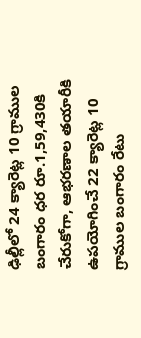ఢిల్లీలో 24 క్యారెట్ల 10 గ్రాముల బంగారం ధర రూ.1,59,430కి చేరుకోగా, ఆభరణాల తయారీకి ఉపయోగించే 22 క్యారెట్ల 10 గ్రాముల బంగారం రేటు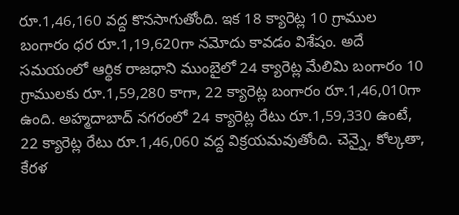రూ.1,46,160 వద్ద కొనసాగుతోంది. ఇక 18 క్యారెట్ల 10 గ్రాముల బంగారం ధర రూ.1,19,620గా నమోదు కావడం విశేషం. అదే సమయంలో ఆర్థిక రాజధాని ముంబైలో 24 క్యారెట్ల మేలిమి బంగారం 10 గ్రాములకు రూ.1,59,280 కాగా, 22 క్యారెట్ల బంగారం రూ.1,46,010గా ఉంది. అహ్మదాబాద్ నగరంలో 24 క్యారెట్ల రేటు రూ.1,59,330 ఉంటే, 22 క్యారెట్ల రేటు రూ.1,46,060 వద్ద విక్రయమవుతోంది. చెన్నై, కోల్కతా, కేరళ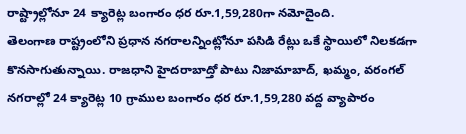రాష్ట్రాల్లోనూ 24 క్యారెట్ల బంగారం ధర రూ.1,59,280గా నమోదైంది.
తెలంగాణ రాష్ట్రంలోని ప్రధాన నగరాలన్నింట్లోనూ పసిడి రేట్లు ఒకే స్థాయిలో నిలకడగా కొనసాగుతున్నాయి. రాజధాని హైదరాబాద్తో పాటు నిజామాబాద్, ఖమ్మం, వరంగల్ నగరాల్లో 24 క్యారెట్ల 10 గ్రాముల బంగారం ధర రూ.1,59,280 వద్ద వ్యాపారం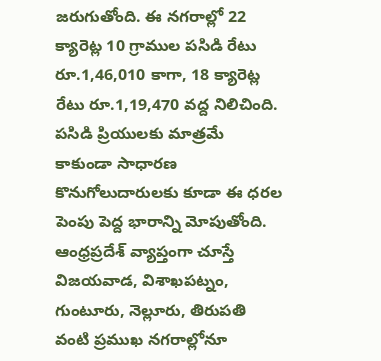జరుగుతోంది. ఈ నగరాల్లో 22 క్యారెట్ల 10 గ్రాముల పసిడి రేటు రూ.1,46,010 కాగా, 18 క్యారెట్ల రేటు రూ.1,19,470 వద్ద నిలిచింది. పసిడి ప్రియులకు మాత్రమే కాకుండా సాధారణ కొనుగోలుదారులకు కూడా ఈ ధరల పెంపు పెద్ద భారాన్ని మోపుతోంది.
ఆంధ్రప్రదేశ్ వ్యాప్తంగా చూస్తే విజయవాడ, విశాఖపట్నం, గుంటూరు, నెల్లూరు, తిరుపతి వంటి ప్రముఖ నగరాల్లోనూ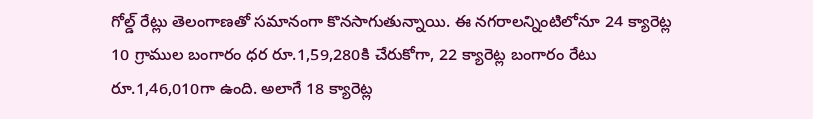గోల్డ్ రేట్లు తెలంగాణతో సమానంగా కొనసాగుతున్నాయి. ఈ నగరాలన్నింటిలోనూ 24 క్యారెట్ల 10 గ్రాముల బంగారం ధర రూ.1,59,280కి చేరుకోగా, 22 క్యారెట్ల బంగారం రేటు రూ.1,46,010గా ఉంది. అలాగే 18 క్యారెట్ల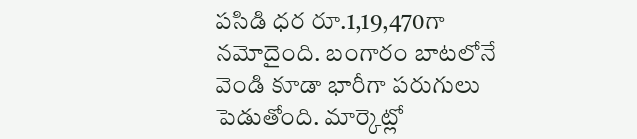పసిడి ధర రూ.1,19,470గా నమోదైంది. బంగారం బాటలోనే వెండి కూడా భారీగా పరుగులు పెడుతోంది. మార్కెట్లో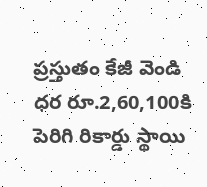ప్రస్తుతం కేజీ వెండి ధర రూ.2,60,100కి పెరిగి రికార్డు స్థాయి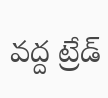వద్ద ట్రేడ్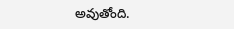అవుతోంది.